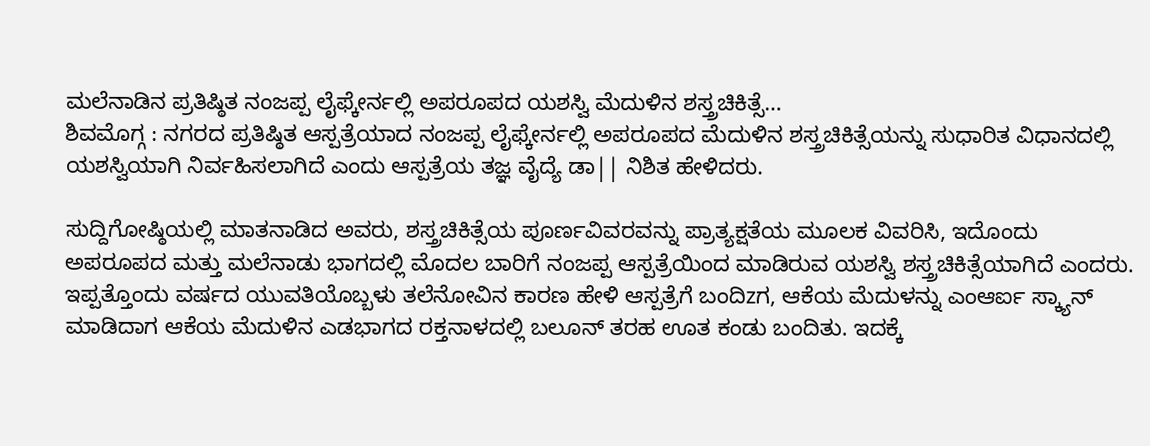ಮಲೆನಾಡಿನ ಪ್ರತಿಷ್ಠಿತ ನಂಜಪ್ಪ ಲೈಫ್ಕೇರ್ನಲ್ಲಿ ಅಪರೂಪದ ಯಶಸ್ವಿ ಮೆದುಳಿನ ಶಸ್ತ್ರಚಿಕಿತ್ಸೆ…
ಶಿವಮೊಗ್ಗ : ನಗರದ ಪ್ರತಿಷ್ಠಿತ ಆಸ್ಪತ್ರೆಯಾದ ನಂಜಪ್ಪ ಲೈಫ್ಕೇರ್ನಲ್ಲಿ ಅಪರೂಪದ ಮೆದುಳಿನ ಶಸ್ತ್ರಚಿಕಿತ್ಸೆಯನ್ನು ಸುಧಾರಿತ ವಿಧಾನದಲ್ಲಿ ಯಶಸ್ವಿಯಾಗಿ ನಿರ್ವಹಿಸಲಾಗಿದೆ ಎಂದು ಆಸ್ಪತ್ರೆಯ ತಜ್ಞ ವೈದ್ಯೆ ಡಾ|| ನಿಶಿತ ಹೇಳಿದರು.

ಸುದ್ದಿಗೋಷ್ಠಿಯಲ್ಲಿ ಮಾತನಾಡಿದ ಅವರು, ಶಸ್ತ್ರಚಿಕಿತ್ಸೆಯ ಪೂರ್ಣವಿವರವನ್ನು ಪ್ರಾತ್ಯಕ್ಷತೆಯ ಮೂಲಕ ವಿವರಿಸಿ, ಇದೊಂದು ಅಪರೂಪದ ಮತ್ತು ಮಲೆನಾಡು ಭಾಗದಲ್ಲಿ ಮೊದಲ ಬಾರಿಗೆ ನಂಜಪ್ಪ ಆಸ್ಪತ್ರೆಯಿಂದ ಮಾಡಿರುವ ಯಶಸ್ವಿ ಶಸ್ತ್ರಚಿಕಿತ್ಸೆಯಾಗಿದೆ ಎಂದರು.
ಇಪ್ಪತ್ತೊಂದು ವರ್ಷದ ಯುವತಿಯೊಬ್ಬಳು ತಲೆನೋವಿನ ಕಾರಣ ಹೇಳಿ ಆಸ್ಪತ್ರೆಗೆ ಬಂದಿzಗ, ಆಕೆಯ ಮೆದುಳನ್ನು ಎಂಆರ್ಐ ಸ್ಕ್ಯಾನ್ ಮಾಡಿದಾಗ ಆಕೆಯ ಮೆದುಳಿನ ಎಡಭಾಗದ ರಕ್ತನಾಳದಲ್ಲಿ ಬಲೂನ್ ತರಹ ಊತ ಕಂಡು ಬಂದಿತು. ಇದಕ್ಕೆ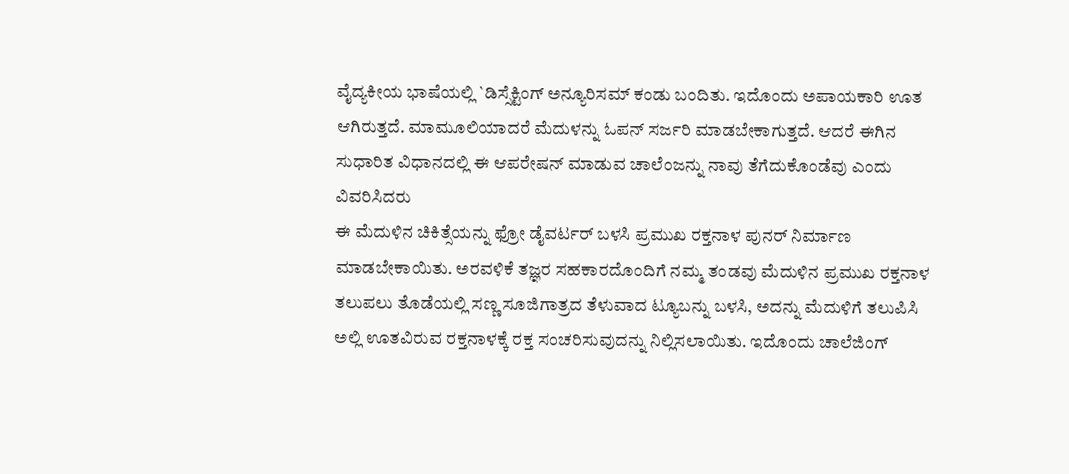ವೈದ್ಯಕೀಯ ಭಾಷೆಯಲ್ಲಿ `ಡಿಸ್ಸೆಕ್ಟಿಂಗ್ ಅನ್ಯೂರಿಸಮ್ ಕಂಡು ಬಂದಿತು. ಇದೊಂದು ಅಪಾಯಕಾರಿ ಊತ ಆಗಿರುತ್ತದೆ. ಮಾಮೂಲಿಯಾದರೆ ಮೆದುಳನ್ನು ಓಪನ್ ಸರ್ಜರಿ ಮಾಡಬೇಕಾಗುತ್ತದೆ. ಆದರೆ ಈಗಿನ ಸುಧಾರಿತ ವಿಧಾನದಲ್ಲಿ ಈ ಆಪರೇಷನ್ ಮಾಡುವ ಚಾಲೆಂಜನ್ನು ನಾವು ತೆಗೆದುಕೊಂಡೆವು ಎಂದು ವಿವರಿಸಿದರು
ಈ ಮೆದುಳಿನ ಚಿಕಿತ್ಸೆಯನ್ನು ಫ್ರೋ ಡೈವರ್ಟರ್ ಬಳಸಿ ಪ್ರಮುಖ ರಕ್ತನಾಳ ಪುನರ್ ನಿರ್ಮಾಣ ಮಾಡಬೇಕಾಯಿತು. ಅರವಳಿಕೆ ತಜ್ಞರ ಸಹಕಾರದೊಂದಿಗೆ ನಮ್ಮ ತಂಡವು ಮೆದುಳಿನ ಪ್ರಮುಖ ರಕ್ತನಾಳ ತಲುಪಲು ತೊಡೆಯಲ್ಲಿ ಸಣ್ಣ ಸೂಜಿಗಾತ್ರದ ತೆಳುವಾದ ಟ್ಯೂಬನ್ನು ಬಳಸಿ, ಅದನ್ನು ಮೆದುಳಿಗೆ ತಲುಪಿಸಿ ಅಲ್ಲಿ ಊತವಿರುವ ರಕ್ತನಾಳಕ್ಕೆ ರಕ್ತ ಸಂಚರಿಸುವುದನ್ನು ನಿಲ್ಲಿಸಲಾಯಿತು. ಇದೊಂದು ಚಾಲೆಜಿಂಗ್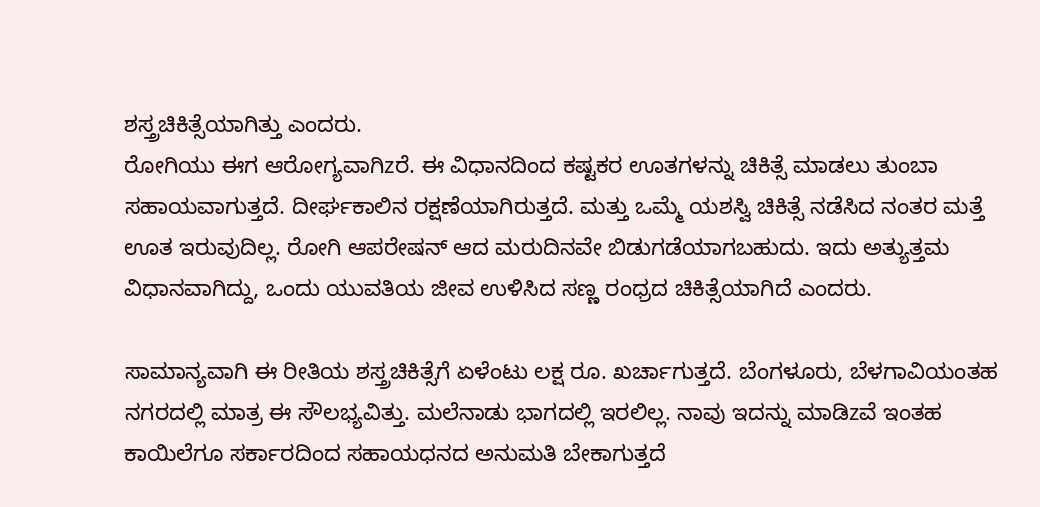ಶಸ್ತ್ರಚಿಕಿತ್ಸೆಯಾಗಿತ್ತು ಎಂದರು.
ರೋಗಿಯು ಈಗ ಆರೋಗ್ಯವಾಗಿzರೆ. ಈ ವಿಧಾನದಿಂದ ಕಷ್ಟಕರ ಊತಗಳನ್ನು ಚಿಕಿತ್ಸೆ ಮಾಡಲು ತುಂಬಾ ಸಹಾಯವಾಗುತ್ತದೆ. ದೀರ್ಘಕಾಲಿನ ರಕ್ಷಣೆಯಾಗಿರುತ್ತದೆ. ಮತ್ತು ಒಮ್ಮೆ ಯಶಸ್ವಿ ಚಿಕಿತ್ಸೆ ನಡೆಸಿದ ನಂತರ ಮತ್ತೆ ಊತ ಇರುವುದಿಲ್ಲ. ರೋಗಿ ಆಪರೇಷನ್ ಆದ ಮರುದಿನವೇ ಬಿಡುಗಡೆಯಾಗಬಹುದು. ಇದು ಅತ್ಯುತ್ತಮ ವಿಧಾನವಾಗಿದ್ದು, ಒಂದು ಯುವತಿಯ ಜೀವ ಉಳಿಸಿದ ಸಣ್ಣ ರಂಧ್ರದ ಚಿಕಿತ್ಸೆಯಾಗಿದೆ ಎಂದರು.

ಸಾಮಾನ್ಯವಾಗಿ ಈ ರೀತಿಯ ಶಸ್ತ್ರಚಿಕಿತ್ಸೆಗೆ ಏಳೆಂಟು ಲಕ್ಷ ರೂ. ಖರ್ಚಾಗುತ್ತದೆ. ಬೆಂಗಳೂರು, ಬೆಳಗಾವಿಯಂತಹ ನಗರದಲ್ಲಿ ಮಾತ್ರ ಈ ಸೌಲಭ್ಯವಿತ್ತು. ಮಲೆನಾಡು ಭಾಗದಲ್ಲಿ ಇರಲಿಲ್ಲ. ನಾವು ಇದನ್ನು ಮಾಡಿzವೆ ಇಂತಹ ಕಾಯಿಲೆಗೂ ಸರ್ಕಾರದಿಂದ ಸಹಾಯಧನದ ಅನುಮತಿ ಬೇಕಾಗುತ್ತದೆ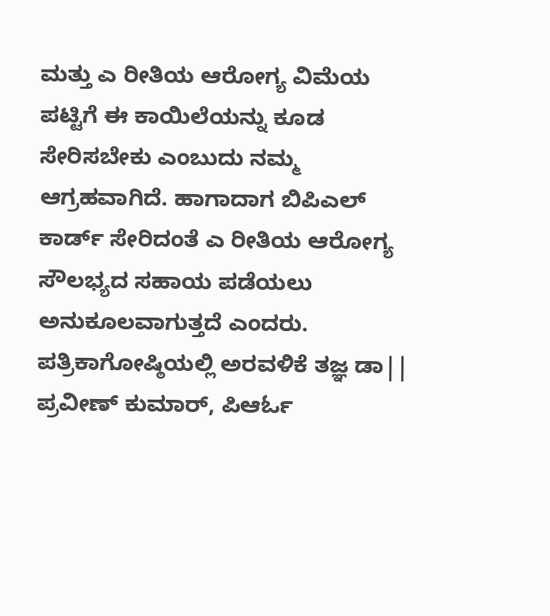ಮತ್ತು ಎ ರೀತಿಯ ಆರೋಗ್ಯ ವಿಮೆಯ ಪಟ್ಟಿಗೆ ಈ ಕಾಯಿಲೆಯನ್ನು ಕೂಡ ಸೇರಿಸಬೇಕು ಎಂಬುದು ನಮ್ಮ ಆಗ್ರಹವಾಗಿದೆ. ಹಾಗಾದಾಗ ಬಿಪಿಎಲ್ ಕಾರ್ಡ್ ಸೇರಿದಂತೆ ಎ ರೀತಿಯ ಆರೋಗ್ಯ ಸೌಲಭ್ಯದ ಸಹಾಯ ಪಡೆಯಲು ಅನುಕೂಲವಾಗುತ್ತದೆ ಎಂದರು.
ಪತ್ರಿಕಾಗೋಷ್ಠಿಯಲ್ಲಿ ಅರವಳಿಕೆ ತಜ್ಞ ಡಾ|| ಪ್ರವೀಣ್ ಕುಮಾರ್, ಪಿಆರ್ಓ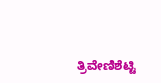ತ್ರಿವೇಣಿಶೆಟ್ಟಿ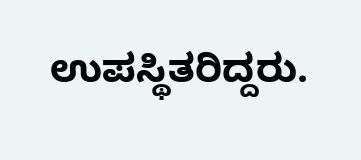ಉಪಸ್ಥಿತರಿದ್ದರು.